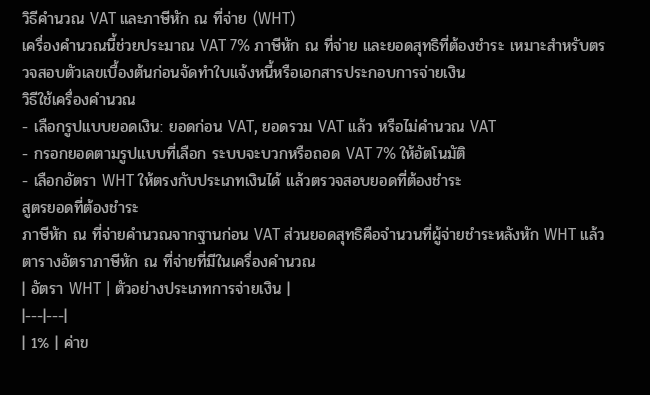วิธีคำนวณ VAT และภาษีหัก ณ ที่จ่าย (WHT)
เครื่องคำนวณนี้ช่วยประมาณ VAT 7% ภาษีหัก ณ ที่จ่าย และยอดสุทธิที่ต้องชำระ เหมาะสำหรับตรวจสอบตัวเลขเบื้องต้นก่อนจัดทำใบแจ้งหนี้หรือเอกสารประกอบการจ่ายเงิน
วิธีใช้เครื่องคำนวณ
- เลือกรูปแบบยอดเงิน: ยอดก่อน VAT, ยอดรวม VAT แล้ว หรือไม่คำนวณ VAT
- กรอกยอดตามรูปแบบที่เลือก ระบบจะบวกหรือถอด VAT 7% ให้อัตโนมัติ
- เลือกอัตรา WHT ให้ตรงกับประเภทเงินได้ แล้วตรวจสอบยอดที่ต้องชำระ
สูตรยอดที่ต้องชำระ
ภาษีหัก ณ ที่จ่ายคำนวณจากฐานก่อน VAT ส่วนยอดสุทธิคือจำนวนที่ผู้จ่ายชำระหลังหัก WHT แล้ว
ตารางอัตราภาษีหัก ณ ที่จ่ายที่มีในเครื่องคำนวณ
| อัตรา WHT | ตัวอย่างประเภทการจ่ายเงิน |
|---|---|
| 1% | ค่าข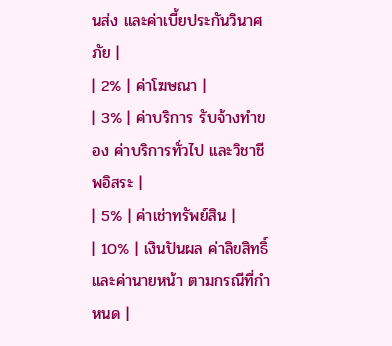นส่ง และค่าเบี้ยประกันวินาศภัย |
| 2% | ค่าโฆษณา |
| 3% | ค่าบริการ รับจ้างทำของ ค่าบริการทั่วไป และวิชาชีพอิสระ |
| 5% | ค่าเช่าทรัพย์สิน |
| 10% | เงินปันผล ค่าลิขสิทธิ์ และค่านายหน้า ตามกรณีที่กำหนด |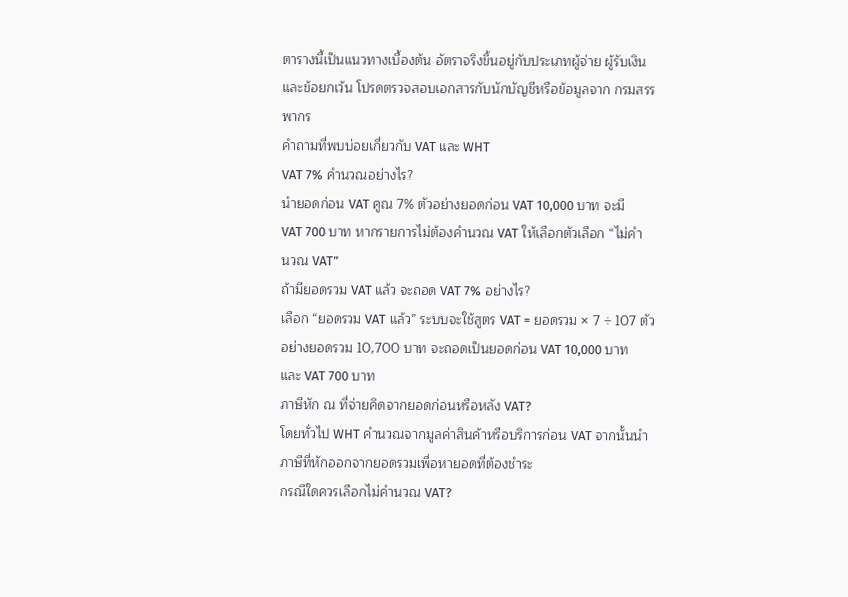ตารางนี้เป็นแนวทางเบื้องต้น อัตราจริงขึ้นอยู่กับประเภทผู้จ่าย ผู้รับเงิน และข้อยกเว้น โปรดตรวจสอบเอกสารกับนักบัญชีหรือข้อมูลจาก กรมสรรพากร
คำถามที่พบบ่อยเกี่ยวกับ VAT และ WHT
VAT 7% คำนวณอย่างไร?
นำยอดก่อน VAT คูณ 7% ตัวอย่างยอดก่อน VAT 10,000 บาท จะมี VAT 700 บาท หากรายการไม่ต้องคำนวณ VAT ให้เลือกตัวเลือก “ไม่คำนวณ VAT”
ถ้ามียอดรวม VAT แล้ว จะถอด VAT 7% อย่างไร?
เลือก “ยอดรวม VAT แล้ว” ระบบจะใช้สูตร VAT = ยอดรวม × 7 ÷ 107 ตัวอย่างยอดรวม 10,700 บาท จะถอดเป็นยอดก่อน VAT 10,000 บาท และ VAT 700 บาท
ภาษีหัก ณ ที่จ่ายคิดจากยอดก่อนหรือหลัง VAT?
โดยทั่วไป WHT คำนวณจากมูลค่าสินค้าหรือบริการก่อน VAT จากนั้นนำภาษีที่หักออกจากยอดรวมเพื่อหายอดที่ต้องชำระ
กรณีใดควรเลือกไม่คำนวณ VAT?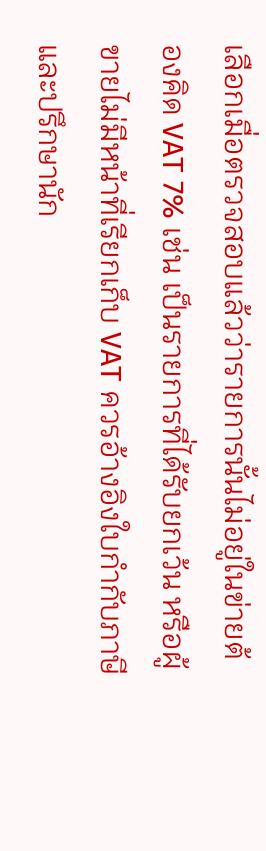เลือกเมื่อตรวจสอบแล้วว่ารายการนั้นไม่อยู่ในข่ายต้องคิด VAT 7% เช่น เป็นรายการที่ได้รับยกเว้น หรือผู้ขายไม่มีหน้าที่เรียกเก็บ VAT ควรอ้างอิงใบกำกับภาษีและปรึกษานัก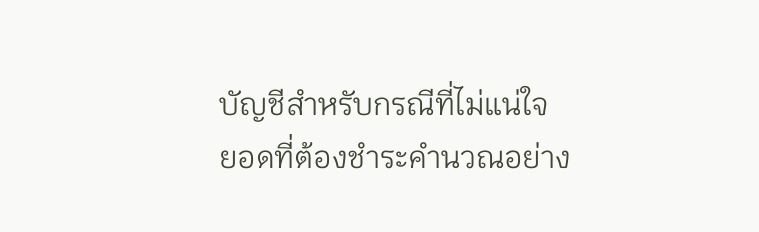บัญชีสำหรับกรณีที่ไม่แน่ใจ
ยอดที่ต้องชำระคำนวณอย่าง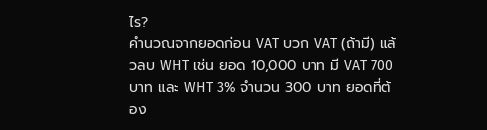ไร?
คำนวณจากยอดก่อน VAT บวก VAT (ถ้ามี) แล้วลบ WHT เช่น ยอด 10,000 บาท มี VAT 700 บาท และ WHT 3% จำนวน 300 บาท ยอดที่ต้อง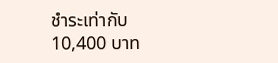ชำระเท่ากับ 10,400 บาท